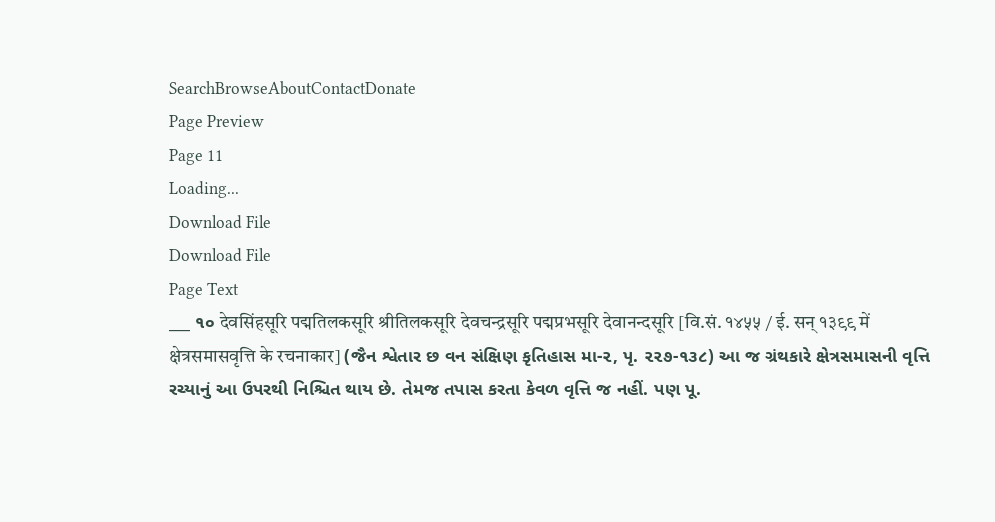SearchBrowseAboutContactDonate
Page Preview
Page 11
Loading...
Download File
Download File
Page Text
___ ૧૦ देवसिंहसूरि पद्मतिलकसूरि श्रीतिलकसूरि देवचन्द्रसूरि पद्मप्रभसूरि देवानन्दसूरि [वि.सं. १४५५ / ई. सन् १३९९ में क्षेत्रसमासवृत्ति के रचनाकार] (જૈન શ્વેતાર છ વન સંક્ષિણ કૃતિહાસ મા-૨, પૃ. ૨૨૭-૧૩૮) આ જ ગ્રંથકારે ક્ષેત્રસમાસની વૃત્તિ રચ્યાનું આ ઉપરથી નિશ્ચિત થાય છે. તેમજ તપાસ કરતા કેવળ વૃત્તિ જ નહીં. પણ પૂ.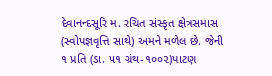દેવાનન્દસૂરિ મ. રચિત સંસ્કૃત ક્ષેત્રસમાસ (સ્વોપજ્ઞવૃત્તિ સાથે) અમને મળેલ છે. જેની ૧ પ્રતિ (ડા. ૫૧ ગ્રંથ-૧૦૦૨)પાટણ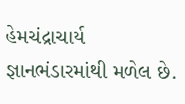હેમચંદ્રાચાર્ય જ્ઞાનભંડારમાંથી મળેલ છે.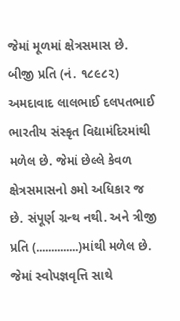જેમાં મૂળમાં ક્ષેત્રસમાસ છે. બીજી પ્રતિ (નં. ૧૮૯૮૨) અમદાવાદ લાલભાઈ દલપતભાઈ ભારતીય સંસ્કૃત વિદ્યામંદિરમાંથી મળેલ છે. જેમાં છેલ્લે કેવળ ક્ષેત્રસમાસનો ૭મો અધિકાર જ છે. સંપૂર્ણ ગ્રન્થ નથી. અને ત્રીજી પ્રતિ (..............)માંથી મળેલ છે. જેમાં સ્વોપજ્ઞવૃત્તિ સાથે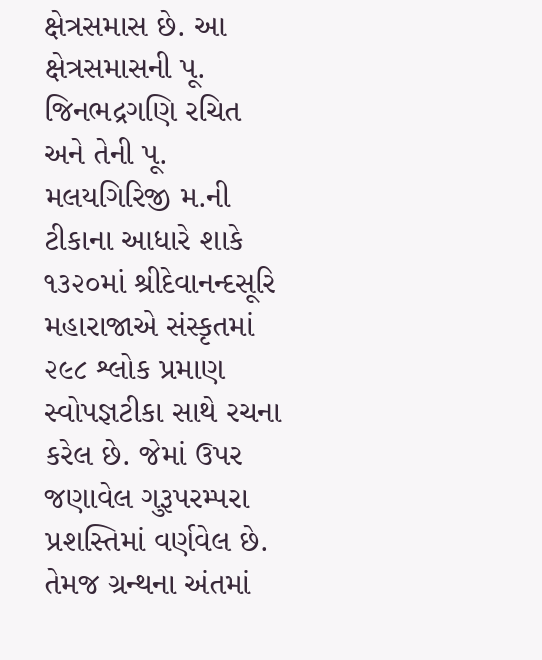ક્ષેત્રસમાસ છે. આ ક્ષેત્રસમાસની પૂ. જિનભદ્રગણિ રચિત અને તેની પૂ. મલયગિરિજી મ.ની ટીકાના આધારે શાકે ૧૩૨૦માં શ્રીદેવાનન્દસૂરિ મહારાજાએ સંસ્કૃતમાં ૨૯૮ શ્લોક પ્રમાણ સ્વોપજ્ઞટીકા સાથે રચના કરેલ છે. જેમાં ઉપર જણાવેલ ગુરૂપરમ્પરા પ્રશસ્તિમાં વર્ણવેલ છે. તેમજ ગ્રન્થના અંતમાં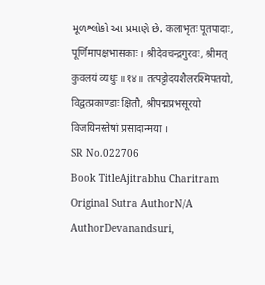મૂળશ્લોકો આ પ્રમાણે છે. कलाभृतः पूतपादाः, पूर्णिमापक्षभासकाः । श्रीदेवचन्द्रगुरवः, श्रीमत् कुवलयं व्यधुः ॥१४॥ तत्पट्टोदयशैलरश्मिपतयो, विद्वत्प्रकाण्डाः क्षितौ, श्रीपद्मप्रभसूरयो विजयिनस्तेषां प्रसादान्मया ।
SR No.022706
Book TitleAjitrabhu Charitram
Original Sutra AuthorN/A
AuthorDevanandsuri,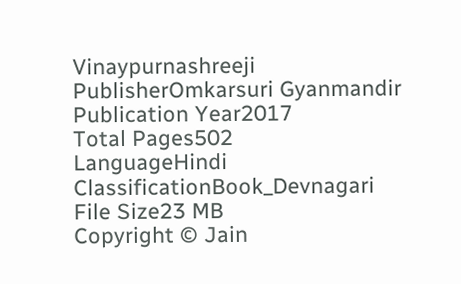Vinaypurnashreeji
PublisherOmkarsuri Gyanmandir
Publication Year2017
Total Pages502
LanguageHindi
ClassificationBook_Devnagari
File Size23 MB
Copyright © Jain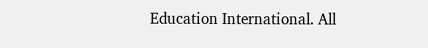Education International. All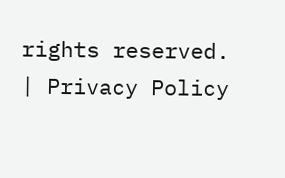rights reserved. | Privacy Policy